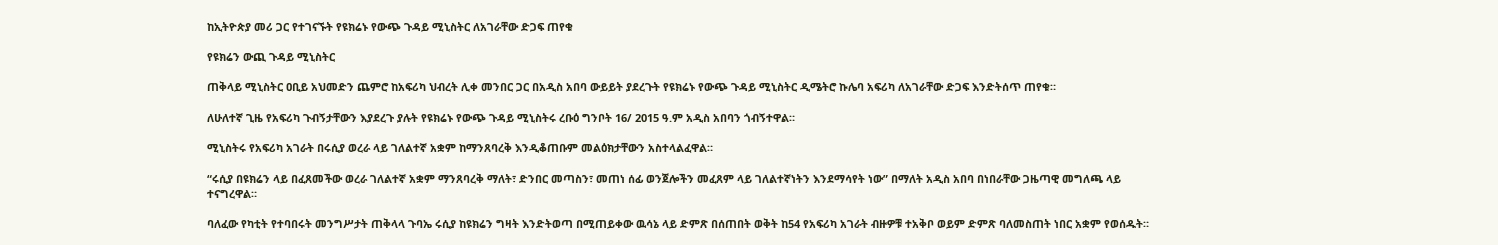ከኢትዮጵያ መሪ ጋር የተገናኙት የዩክሬኑ የውጭ ጉዳይ ሚኒስትር ለአገራቸው ድጋፍ ጠየቁ

የዩክሬን ውጪ ጉዳይ ሚኒስትር

ጠቅላይ ሚኒስትር ዐቢይ አህመድን ጨምሮ ከአፍሪካ ህብረት ሊቀ መንበር ጋር በአዲስ አበባ ውይይት ያደረጉት የዩክሬኑ የውጭ ጉዳይ ሚኒስትር ዲሜትሮ ኩሌባ አፍሪካ ለአገራቸው ድጋፍ እንድትሰጥ ጠየቁ።

ለሁለተኛ ጊዜ የአፍሪካ ጉብኝታቸውን እያደረጉ ያሉት የዩክሬኑ የውጭ ጉዳይ ሚኒስትሩ ረቡዕ ግንቦት 16/ 2015 ዓ.ም አዲስ አበባን ጎብኝተዋል።

ሚኒስትሩ የአፍሪካ አገራት በሩሲያ ወረራ ላይ ገለልተኛ አቋም ከማንጸባረቅ እንዲቆጠቡም መልዕክታቸውን አስተላልፈዋል።

“ሩሲያ በዩክሬን ላይ በፈጸመችው ወረራ ገለልተኛ አቋም ማንጸባረቅ ማለት፣ ድንበር መጣስን፣ መጠነ ሰፊ ወንጀሎችን መፈጸም ላይ ገለልተኛነትን እንደማሳየት ነው” በማለት አዲስ አበባ በነበራቸው ጋዜጣዊ መግለጫ ላይ ተናግረዋል።

ባለፈው የካቲት የተባበሩት መንግሥታት ጠቅላላ ጉባኤ ሩሲያ ከዩክሬን ግዛት እንድትወጣ በሚጠይቀው ዉሳኔ ላይ ድምጽ በሰጠበት ወቅት ከ54 የአፍሪካ አገራት ብዙዎቹ ተአቅቦ ወይም ድምጽ ባለመስጠት ነበር አቋም የወሰዱት።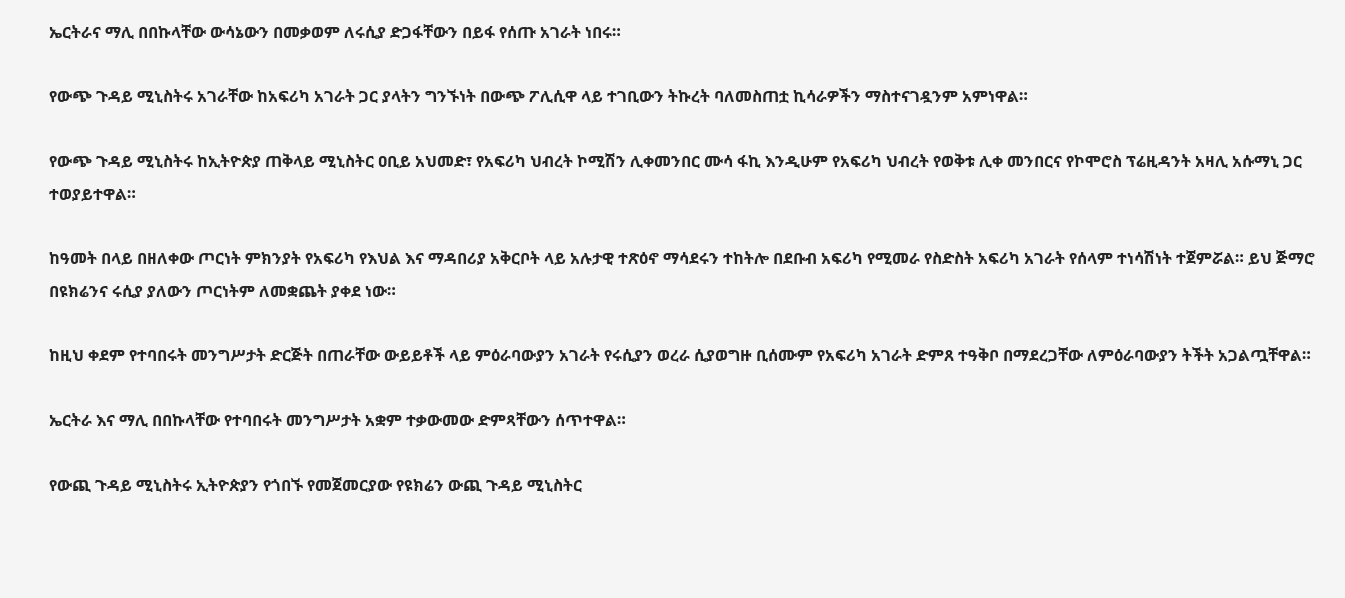ኤርትራና ማሊ በበኩላቸው ውሳኔውን በመቃወም ለሩሲያ ድጋፋቸውን በይፋ የሰጡ አገራት ነበሩ።

የውጭ ጉዳይ ሚኒስትሩ አገራቸው ከአፍሪካ አገራት ጋር ያላትን ግንኙነት በውጭ ፖሊሲዋ ላይ ተገቢውን ትኩረት ባለመስጠቷ ኪሳራዎችን ማስተናገዷንም አምነዋል።

የውጭ ጉዳይ ሚኒስትሩ ከኢትዮጵያ ጠቅላይ ሚኒስትር ዐቢይ አህመድ፣ የአፍሪካ ህብረት ኮሚሽን ሊቀመንበር ሙሳ ፋኪ እንዲሁም የአፍሪካ ህብረት የወቅቱ ሊቀ መንበርና የኮሞሮስ ፕሬዚዳንት አዛሊ አሱማኒ ጋር ተወያይተዋል።

ከዓመት በላይ በዘለቀው ጦርነት ምክንያት የአፍሪካ የእህል እና ማዳበሪያ አቅርቦት ላይ አሉታዊ ተጽዕኖ ማሳደሩን ተከትሎ በደቡብ አፍሪካ የሚመራ የስድስት አፍሪካ አገራት የሰላም ተነሳሽነት ተጀምሯል። ይህ ጅማሮ በዩክሬንና ሩሲያ ያለውን ጦርነትም ለመቋጨት ያቀደ ነው።

ከዚህ ቀደም የተባበሩት መንግሥታት ድርጅት በጠራቸው ውይይቶች ላይ ምዕራባውያን አገራት የሩሲያን ወረራ ሲያወግዙ ቢሰሙም የአፍሪካ አገራት ድምጸ ተዓቅቦ በማደረጋቸው ለምዕራባውያን ትችት አጋልጧቸዋል።

ኤርትራ እና ማሊ በበኩላቸው የተባበሩት መንግሥታት አቋም ተቃውመው ድምጻቸውን ሰጥተዋል።

የውጪ ጉዳይ ሚኒስትሩ ኢትዮጵያን የጎበኙ የመጀመርያው የዩክሬን ውጪ ጉዳይ ሚኒስትር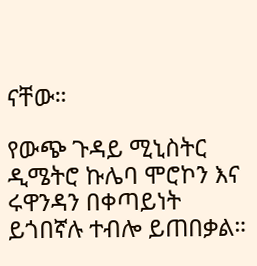ናቸው።

የውጭ ጉዳይ ሚኒስትር ዲሜትሮ ኩሌባ ሞሮኮን እና ሩዋንዳን በቀጣይነት ይጎበኛሉ ተብሎ ይጠበቃል።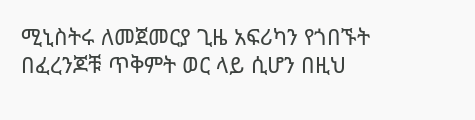ሚኒስትሩ ለመጀመርያ ጊዜ አፍሪካን የጎበኙት በፈረንጆቹ ጥቅምት ወር ላይ ሲሆን በዚህ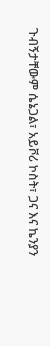ጉብኝታቸውም ሴኔጋል፣ አይቮሪ ኮስት፣ ጋና እና ኬንያን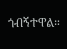ጎብኝተዋል።